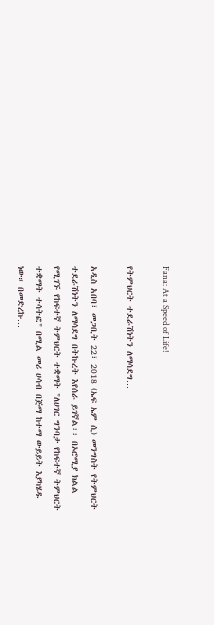Fana: At a Speed of Life!

የትምህርት ተደራሽነትን ለማሳደግ…

አዲስ አበባ፣ መጋቢት 22፣ 2018 (ኤፍ ኤም ሲ) መንግስት የትምህርት ተደራሽነትን ለማሳደግ በትኩረት እየሰራ ይገኛል፡፡ በኦሮሚያ ክልል የሚገኙ የከፍተኛ ትምህርት ተቋማት "ለሀገር ግንባታ የከፍተኛ ትምህርት ተቋማት ተሳትፎ" በሚል መሪ ሀሳብ በጅማ ከተማ ውይይት እያካሄዱ ነው። በመድረኩ…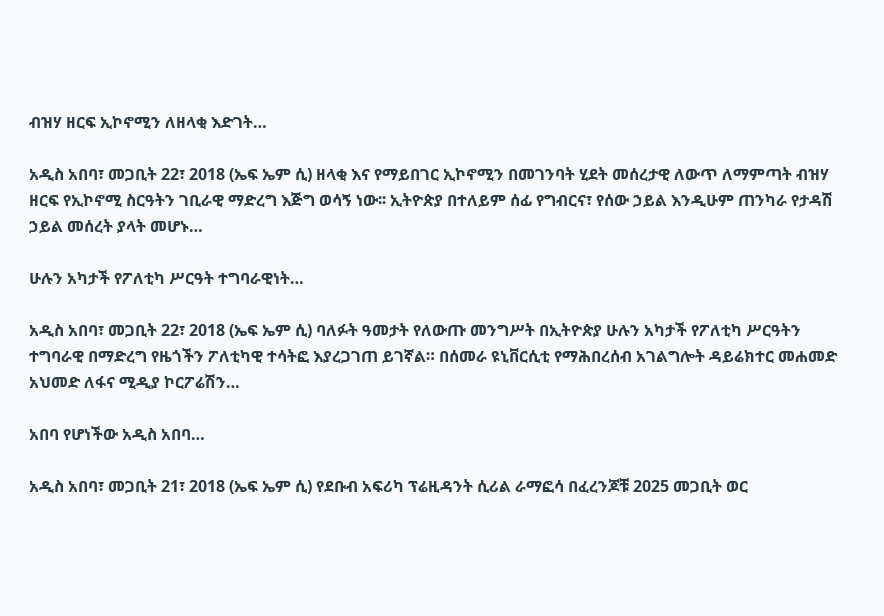ብዝሃ ዘርፍ ኢኮኖሚን ለዘላቂ እድገት…

አዲስ አበባ፣ መጋቢት 22፣ 2018 (ኤፍ ኤም ሲ) ዘላቂ እና የማይበገር ኢኮኖሚን በመገንባት ሂደት መሰረታዊ ለውጥ ለማምጣት ብዝሃ ዘርፍ የኢኮኖሚ ስርዓትን ገቢራዊ ማድረግ እጅግ ወሳኝ ነው፡፡ ኢትዮጵያ በተለይም ሰፊ የግብርና፣ የሰው ኃይል እንዲሁም ጠንካራ የታዳሽ ኃይል መሰረት ያላት መሆኑ…

ሁሉን አካታች የፖለቲካ ሥርዓት ተግባራዊነት…

አዲስ አበባ፣ መጋቢት 22፣ 2018 (ኤፍ ኤም ሲ) ባለፉት ዓመታት የለውጡ መንግሥት በኢትዮጵያ ሁሉን አካታች የፖለቲካ ሥርዓትን ተግባራዊ በማድረግ የዜጎችን ፖለቲካዊ ተሳትፎ እያረጋገጠ ይገኛል። በሰመራ ዩኒቨርሲቲ የማሕበረሰብ አገልግሎት ዳይሬክተር መሐመድ አህመድ ለፋና ሚዲያ ኮርፖሬሽን…

አበባ የሆነችው አዲስ አበባ…

አዲስ አበባ፣ መጋቢት 21፣ 2018 (ኤፍ ኤም ሲ) የደቡብ አፍሪካ ፕሬዚዳንት ሲሪል ራማፎሳ በፈረንጆቹ 2025 መጋቢት ወር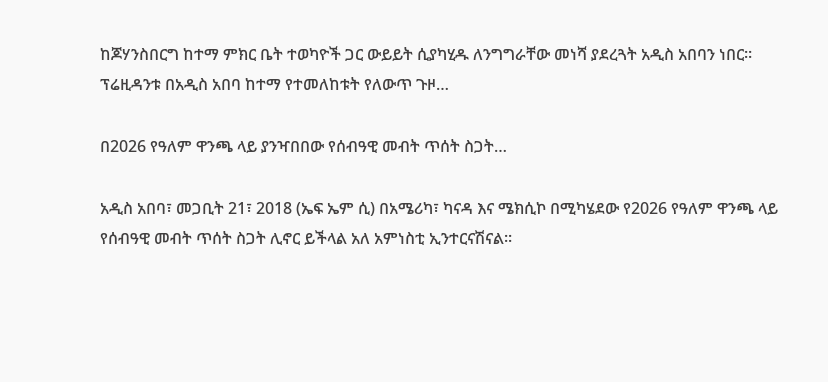ከጆሃንስበርግ ከተማ ምክር ቤት ተወካዮች ጋር ውይይት ሲያካሂዱ ለንግግራቸው መነሻ ያደረጓት አዲስ አበባን ነበር። ፕሬዚዳንቱ በአዲስ አበባ ከተማ የተመለከቱት የለውጥ ጉዞ…

በ2026 የዓለም ዋንጫ ላይ ያንዣበበው የሰብዓዊ መብት ጥሰት ስጋት…

አዲስ አበባ፣ መጋቢት 21፣ 2018 (ኤፍ ኤም ሲ) በአሜሪካ፣ ካናዳ እና ሜክሲኮ በሚካሄደው የ2026 የዓለም ዋንጫ ላይ የሰብዓዊ መብት ጥሰት ስጋት ሊኖር ይችላል አለ አምነስቲ ኢንተርናሽናል፡፡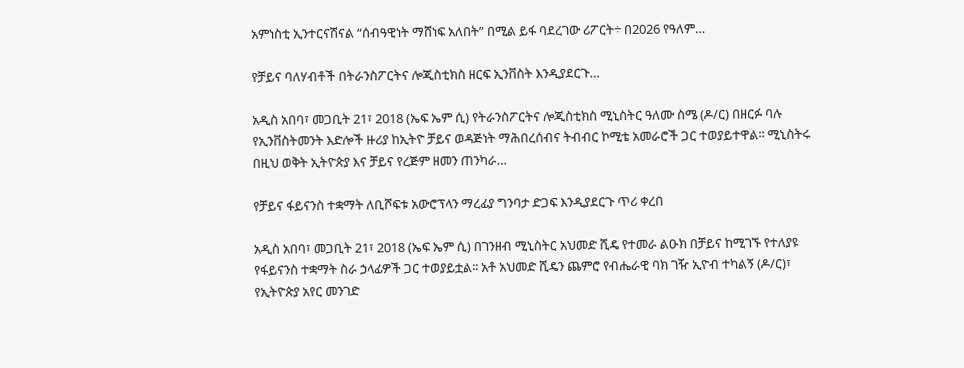አምነስቲ ኢንተርናሽናል “ሰብዓዊነት ማሸነፍ አለበት” በሚል ይፋ ባደረገው ሪፖርት÷ በ2026 የዓለም…

የቻይና ባለሃብቶች በትራንስፖርትና ሎጂስቲክስ ዘርፍ ኢንቨስት እንዲያደርጉ…

አዲስ አበባ፣ መጋቢት 21፣ 2018 (ኤፍ ኤም ሲ) የትራንስፖርትና ሎጂስቲክስ ሚኒስትር ዓለሙ ስሜ (ዶ/ር) በዘርፉ ባሉ የኢንቨስትመንት እድሎች ዙሪያ ከኢትዮ ቻይና ወዳጅነት ማሕበረሰብና ትብብር ኮሚቴ አመራሮች ጋር ተወያይተዋል፡፡ ሚኒስትሩ በዚህ ወቅት ኢትዮጵያ እና ቻይና የረጅም ዘመን ጠንካራ…

የቻይና ፋይናንስ ተቋማት ለቢሾፍቱ አውሮፕላን ማረፊያ ግንባታ ድጋፍ እንዲያደርጉ ጥሪ ቀረበ

አዲስ አበባ፣ መጋቢት 21፣ 2018 (ኤፍ ኤም ሲ) በገንዘብ ሚኒስትር አህመድ ሺዴ የተመራ ልዑክ በቻይና ከሚገኙ የተለያዩ የፋይናንስ ተቋማት ስራ ኃላፊዎች ጋር ተወያይቷል፡፡ አቶ አህመድ ሺዴን ጨምሮ የብሔራዊ ባክ ገዥ ኢዮብ ተካልኝ (ዶ/ር)፣ የኢትዮጵያ አየር መንገድ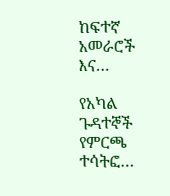ከፍተኛ አመራሮች እና…

የአካል ጉዳተኞች የምርጫ ተሳትፎ…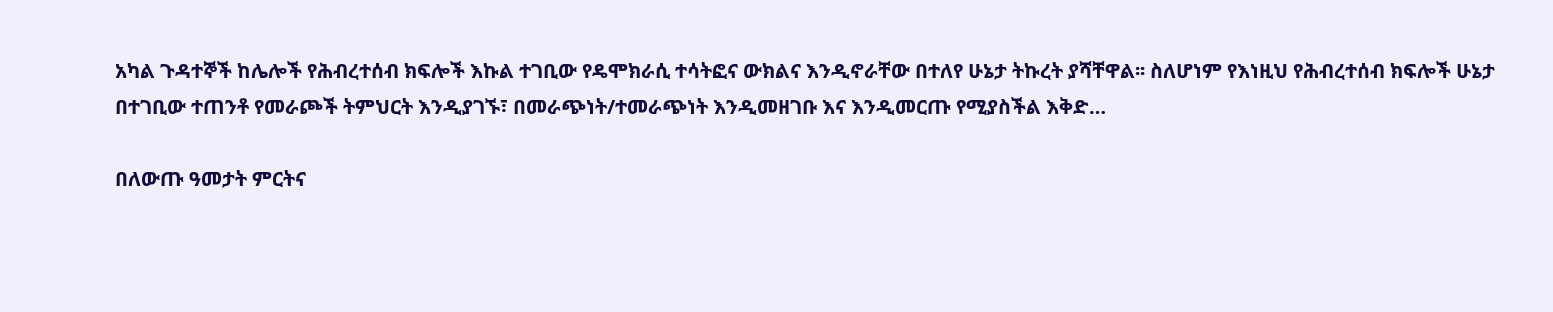አካል ጉዳተኞች ከሌሎች የሕብረተሰብ ክፍሎች እኩል ተገቢው የዴሞክራሲ ተሳትፎና ውክልና እንዲኖራቸው በተለየ ሁኔታ ትኩረት ያሻቸዋል፡፡ ስለሆነም የእነዚህ የሕብረተሰብ ክፍሎች ሁኔታ በተገቢው ተጠንቶ የመራጮች ትምህርት እንዲያገኙ፣ በመራጭነት/ተመራጭነት እንዲመዘገቡ እና እንዲመርጡ የሚያስችል እቅድ…

በለውጡ ዓመታት ምርትና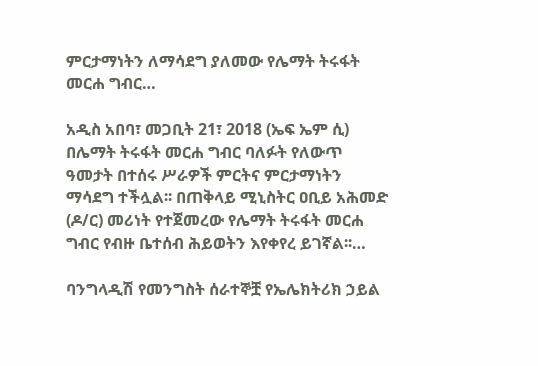ምርታማነትን ለማሳደግ ያለመው የሌማት ትሩፋት መርሐ ግብር…

አዲስ አበባ፣ መጋቢት 21፣ 2018 (ኤፍ ኤም ሲ) በሌማት ትሩፋት መርሐ ግብር ባለፉት የለውጥ ዓመታት በተሰሩ ሥራዎች ምርትና ምርታማነትን ማሳደግ ተችሏል፡፡ በጠቅላይ ሚኒስትር ዐቢይ አሕመድ (ዶ/ር) መሪነት የተጀመረው የሌማት ትሩፋት መርሐ ግብር የብዙ ቤተሰብ ሕይወትን እየቀየረ ይገኛል፡፡…

ባንግላዲሽ የመንግስት ሰራተኞቿ የኤሌክትሪክ ኃይል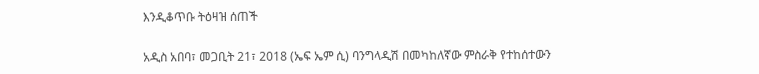እንዲቆጥቡ ትዕዛዝ ሰጠች

አዲስ አበባ፣ መጋቢት 21፣ 2018 (ኤፍ ኤም ሲ) ባንግላዲሽ በመካከለኛው ምስራቅ የተከሰተውን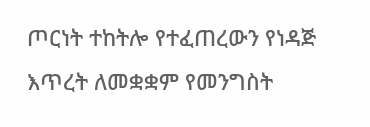ጦርነት ተከትሎ የተፈጠረውን የነዳጅ እጥረት ለመቋቋም የመንግስት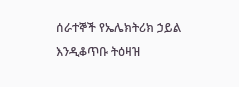ሰራተኞች የኤሌክትሪክ ኃይል እንዲቆጥቡ ትዕዛዝ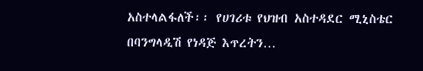አስተላልፋለች፡፡ የሀገሪቱ የህዝብ አስተዳደር ሚኒስቴር በባንግላዲሽ የነዳጅ እጥረትን…